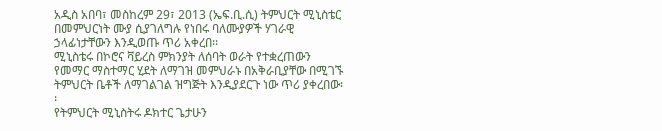አዲስ አበባ፣ መስከረም 29፣ 2013 (ኤፍ.ቢ.ሲ) ትምህርት ሚኒስቴር በመምህርነት ሙያ ሲያገለግሉ የነበሩ ባለሙያዎች ሃገራዊ ኃላፊነታቸውን እንዲወጡ ጥሪ አቀረበ፡፡
ሚኒስቴሩ በኮሮና ቫይረስ ምክንያት ለሰባት ወራት የተቋረጠውን የመማር ማስተማር ሂደት ለማገዝ መምህራኑ በአቅራቢያቸው በሚገኙ ትምህርት ቤቶች ለማገልገል ዝግጅት እንዲያደርጉ ነው ጥሪ ያቀረበው፡፡
የትምህርት ሚኒስትሩ ዶክተር ጌታሁን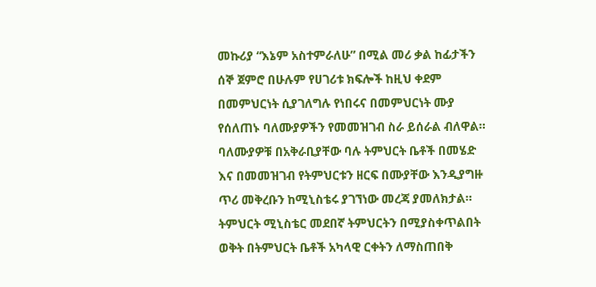መኩሪያ “እኔም አስተምራለሁ” በሚል መሪ ቃል ከፊታችን ሰኞ ጀምሮ በሁሉም የሀገሪቱ ክፍሎች ከዚህ ቀደም በመምህርነት ሲያገለግሉ የነበሩና በመምህርነት ሙያ የሰለጠኑ ባለሙያዎችን የመመዝገብ ስራ ይሰራል ብለዋል።
ባለሙያዎቹ በአቅራቢያቸው ባሉ ትምህርት ቤቶች በመሄድ እና በመመዝገብ የትምህርቱን ዘርፍ በሙያቸው እንዲያግዙ ጥሪ መቅረቡን ከሚኒስቴሩ ያገኘነው መረጃ ያመለክታል።
ትምህርት ሚኒስቴር መደበኛ ትምህርትን በሚያስቀጥልበት ወቅት በትምህርት ቤቶች አካላዊ ርቀትን ለማስጠበቅ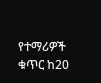የተማሪዎች ቁጥር ከ20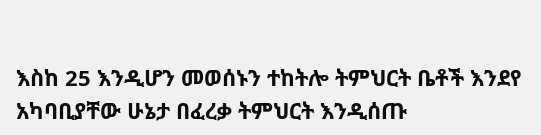እስከ 25 እንዲሆን መወሰኑን ተከትሎ ትምህርት ቤቶች እንደየ አካባቢያቸው ሁኔታ በፈረቃ ትምህርት እንዲሰጡ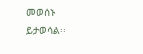መወሰኑ ይታወሳል፡፡